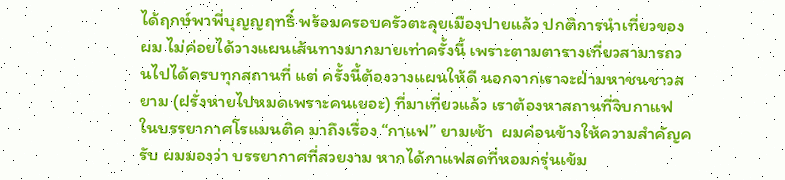ได้ฤกษ์พาพี่บุญญฤทธิ์ พร้อมครอบครัวตะลุยเมืองปายแล้ว ปกติการนำเที่ยวของผม ไม่ค่อยได้วางแผนเส้นทางมากมายเท่าครั้งนี้ เพราะตามตารางเที่ยวสามารถวนไปได้ครบทุกสถานที่ แต่ ครั้งนี้ต้องวางแผนให้ดี นอกจากเราจะฝ่ามหาชนชาวสยาม (ฝรั่งหายไปหมดเพราะคนเยอะ) ที่มาเที่ยวแล้ว เราต้องหาสถานที่จิบกาแฟ ในบรรยากาศโรแมนติค มาถึงเรื่อง “กาแฟ” ยามเช้า  ผมค่อนข้างให้ความสำคัญครับ ผมมองว่า บรรยากาศที่สวยงาม หากได้กาแฟสดที่หอมกรุ่นเข้ม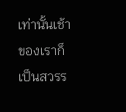เท่านั้นเช้าของเราก็เป็นสวรร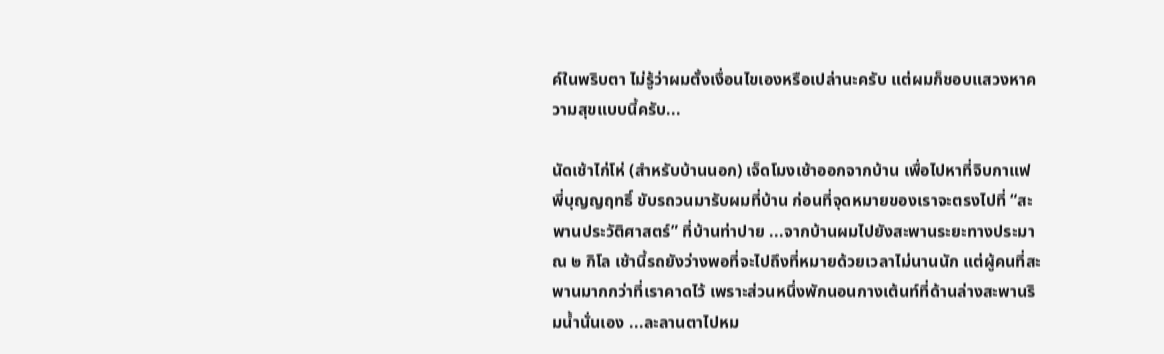ค์ในพริบตา ไม่รู้ว่าผมตั้งเงื่อนไขเองหรือเปล่านะครับ แต่ผมก็ชอบแสวงหาความสุขแบบนี้ครับ...

นัดเช้าไก่โห่ (สำหรับบ้านนอก) เจ็ดโมงเช้าออกจากบ้าน เพื่อไปหาที่จิบกาแฟ พี่บุญญฤทธิ์ ขับรถวนมารับผมที่บ้าน ก่อนที่จุดหมายของเราจะตรงไปที่ “สะพานประวัติศาสตร์” ที่บ้านท่าปาย ...จากบ้านผมไปยังสะพานระยะทางประมาณ ๒ กิโล เช้านี้รถยังว่างพอที่จะไปถึงที่หมายด้วยเวลาไม่นานนัก แต่ผู้คนที่สะพานมากกว่าที่เราคาดไว้ เพราะส่วนหนึ่งพักนอนกางเต้นท์ที่ด้านล่างสะพานริมน้ำนั่นเอง ...ละลานตาไปหม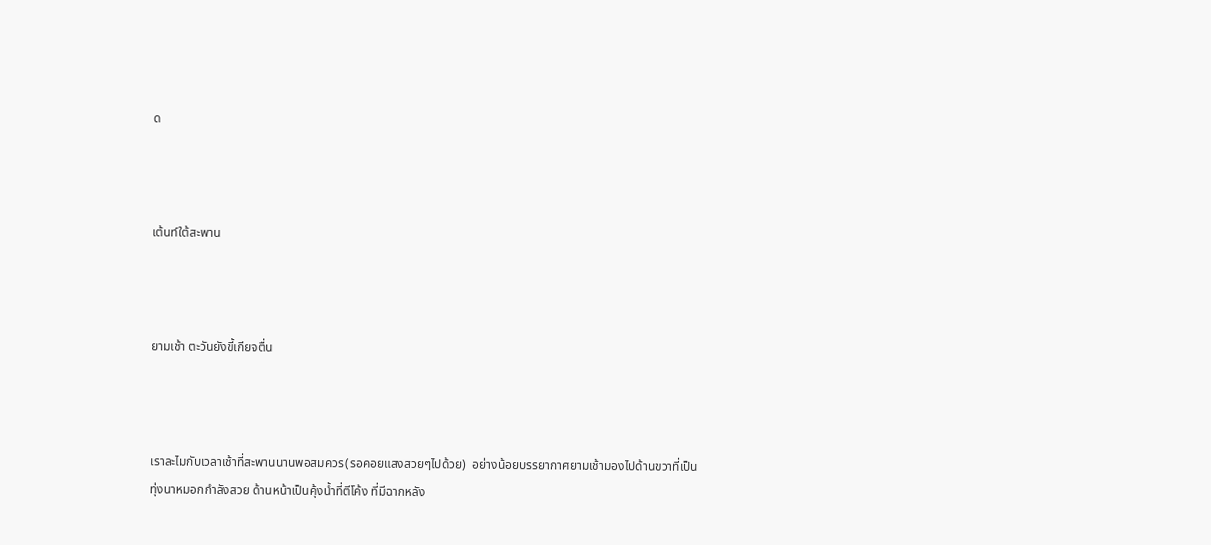ด



เต้นท์ใต้สะพาน



ยามเช้า ตะวันยังขี้เกียจตื่น



เราละไมกับเวลาเช้าที่สะพานนานพอสมควร(รอคอยแสงสวยๆไปด้วย)  อย่างน้อยบรรยากาศยามเช้ามองไปด้านขวาที่เป็นทุ่งนาหมอกกำลังสวย ด้านหน้าเป็นคุ้งน้ำที่ตีโค้ง ที่มีฉากหลัง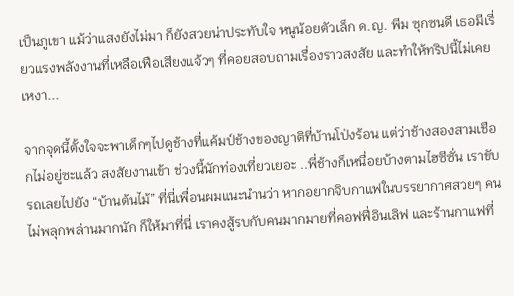เป็นภูเขา แม้ว่าแสงยังไม่มา ก็ยังสวยน่าประทับใจ หนูน้อยตัวเล็ก ด.ญ. พีม ซุกซนดี เธอมีเรี่ยวแรงพลังงานที่เหลือเฟือเสียงแจ้วๆ ที่คอยสอบถามเรื่องราวสงสัย และทำให้ทริปนี้ไม่เคยเหงา...

จากจุดนี้ตั้งใจจะพาเด็กๆไปดูช้างที่แค้มป์ช้างของญาติที่บ้านโป่งร้อน แต่ว่าช้างสองสามเชือกไม่อยู่ซะแล้ว สงสัยงานเข้า ช่วงนี้นักท่องเที่ยวเยอะ ..พี่ช้างก็เหนื่อยบ้างตามไฮซีซั่น เราขับรถเลยไปยัง “บ้านต้นไม้” ที่นี่เพื่อนผมแนะนำนว่า หากอยากจิบกาแฟในบรรยากาศสวยๆ คนไม่พลุกพล่านมากนัก ก็ให้มาที่นี่ เราคงสู้รบกับคนมากมายที่คอฟฟี่อินเลิฟ และร้านกาแฟที่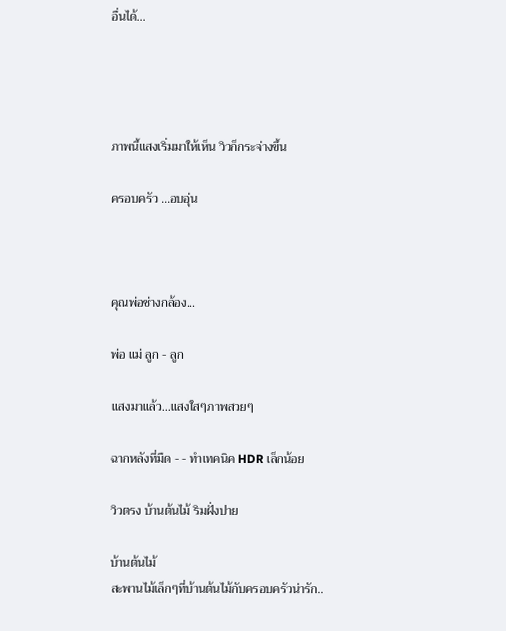อื่นได้...




ภาพนี้แสงเริ่มมาให้เห็น วิวก็กระจ่างขึ้น

ครอบครัว ...อบอุ่น



คุณพ่อช่างกล้อง...

พ่อ แม่ ลูก - ลูก

แสงมาแล้ว...แสงใสๆภาพสวยๆ

ฉากหลังที่มืด - - ทำเทคนิค HDR เล็กน้อย

วิวตรง บ้านต้นไม้ ริมฝั่งปาย

บ้านต้นไม้
สะพานไม้เล็กๆที่บ้านต้นไม้กับครอบครัวน่ารัก..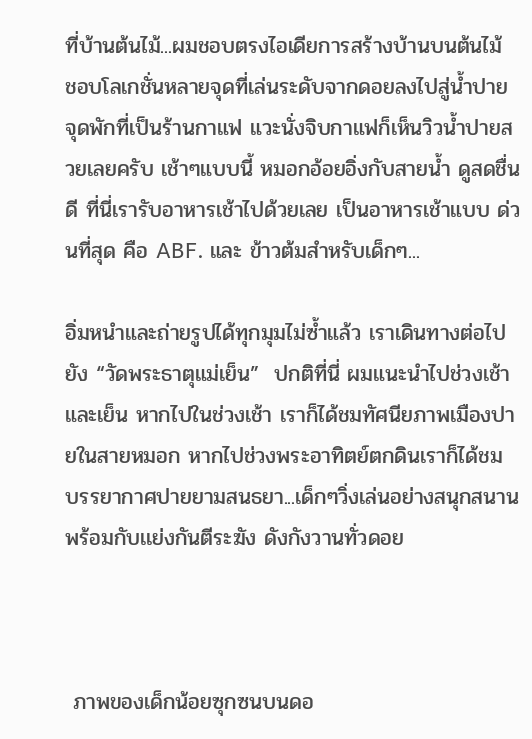ที่บ้านต้นไม้...ผมชอบตรงไอเดียการสร้างบ้านบนต้นไม้ ชอบโลเกชั่นหลายจุดที่เล่นระดับจากดอยลงไปสู่น้ำปาย จุดพักที่เป็นร้านกาแฟ แวะนั่งจิบกาแฟก็เห็นวิวน้ำปายสวยเลยครับ เช้าๆแบบนี้ หมอกอ้อยอิ่งกับสายน้ำ ดูสดชื่นดี ที่นี่เรารับอาหารเช้าไปด้วยเลย เป็นอาหารเช้าแบบ ด่วนที่สุด คือ ABF. และ ข้าวต้มสำหรับเด็กๆ...

อิ่มหนำและถ่ายรูปได้ทุกมุมไม่ซ้ำแล้ว เราเดินทางต่อไปยัง “วัดพระธาตุแม่เย็น”  ปกติที่นี่ ผมแนะนำไปช่วงเช้า และเย็น หากไปในช่วงเช้า เราก็ได้ชมทัศนียภาพเมืองปายในสายหมอก หากไปช่วงพระอาทิตย์ตกดินเราก็ได้ชม บรรยากาศปายยามสนธยา...เด็กๆวิ่งเล่นอย่างสนุกสนานพร้อมกับเเย่งกันตีระฆัง ดังกังวานทั่วดอย



 ภาพของเด็กน้อยซุกซนบนดอ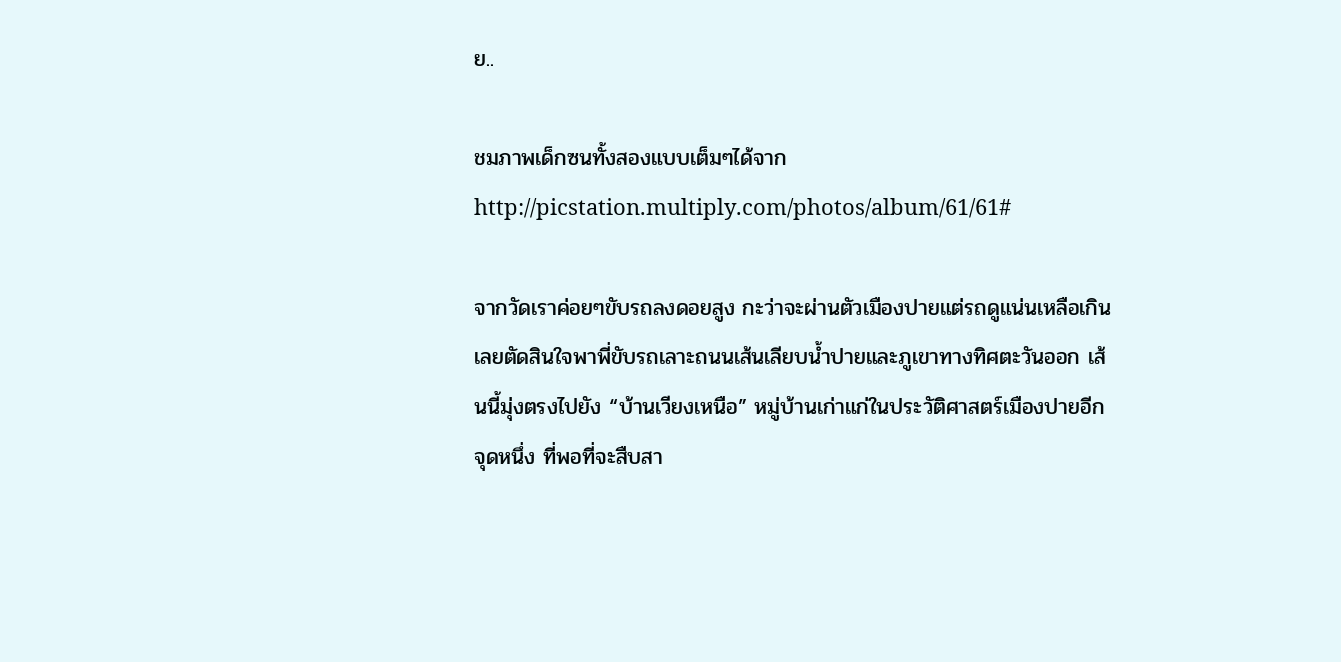ย..

ชมภาพเด็กซนทั้งสองแบบเต็มๆได้จาก  http://picstation.multiply.com/photos/album/61/61#

จากวัดเราค่อยๆขับรถลงดอยสูง กะว่าจะผ่านตัวเมืองปายแต่รถดูแน่นเหลือเกิน เลยตัดสินใจพาพี่ขับรถเลาะถนนเส้นเลียบน้ำปายและภูเขาทางทิศตะวันออก เส้นนี้มุ่งตรงไปยัง “บ้านเวียงเหนือ” หมู่บ้านเก่าแก่ในประวัติศาสตร์เมืองปายอีกจุดหนึ่ง ที่พอที่จะสืบสา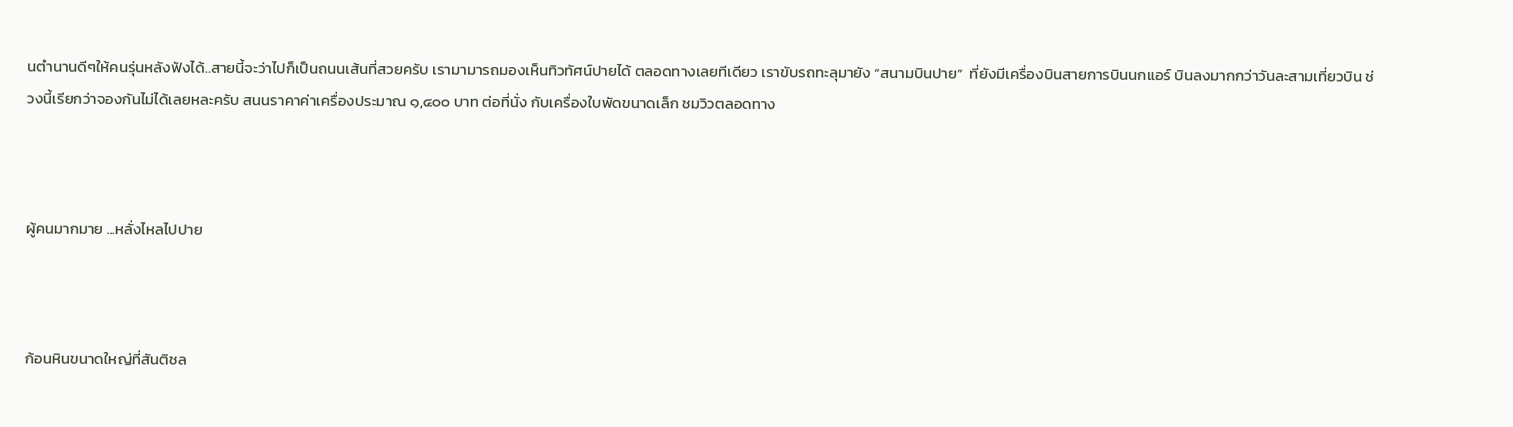นตำนานดีๆให้คนรุ่นหลังฟังได้..สายนี้จะว่าไปก็เป็นถนนเส้นที่สวยครับ เรามามารถมองเห็นทิวทัศน์ปายได้ ตลอดทางเลยทีเดียว เราขับรถทะลุมายัง “สนามบินปาย”  ที่ยังมีเครื่องบินสายการบินนกแอร์ บินลงมากกว่าวันละสามเที่ยวบิน ช่วงนี้เรียกว่าจองกันไม่ได้เลยหละครับ สนนราคาค่าเครื่องประมาณ ๑,๔๐๐ บาท ต่อที่นั่ง กับเครื่องใบพัดขนาดเล็ก ชมวิวตลอดทาง



ผู้คนมากมาย ...หลั่งไหลไปปาย



ก้อนหินขนาดใหญ่ที่สันติชล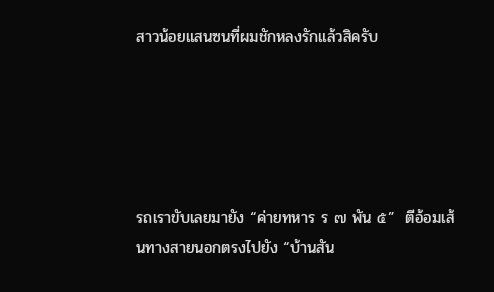สาวน้อยแสนซนที่ผมชักหลงรักแล้วสิครับ





รถเราขับเลยมายัง “ค่ายทหาร ร ๗ พัน ๕”  ตีอ้อมเส้นทางสายนอกตรงไปยัง “บ้านสัน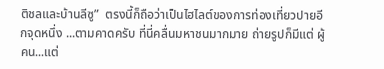ติชลและบ้านลีซู”  ตรงนี้ก็ถือว่าเป็นไฮไลต์ของการท่องเที่ยวปายอีกจุดหนึ่ง ...ตามคาดครับ ที่นี่คลื่นมหาชนมากมาย ถ่ายรูปก็มีแต่ ผู้คน...แต่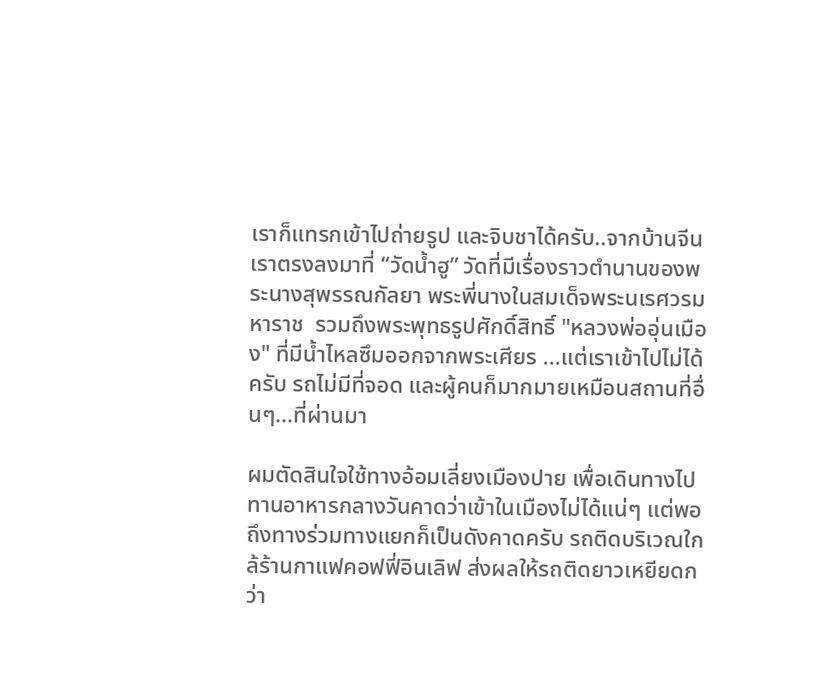เราก็แทรกเข้าไปถ่ายรูป และจิบชาได้ครับ..จากบ้านจีนเราตรงลงมาที่ “วัดน้ำฮู” วัดที่มีเรื่องราวตำนานของพระนางสุพรรณกัลยา พระพี่นางในสมเด็จพระนเรศวรมหาราช  รวมถึงพระพุทธรูปศักดิ์สิทธิ์ "หลวงพ่ออุ่นเมือง" ที่มีน้ำไหลซึมออกจากพระเศียร ...แต่เราเข้าไปไม่ได้ครับ รถไม่มีที่จอด และผู้คนก็มากมายเหมือนสถานที่อื่นๆ...ที่ผ่านมา

ผมตัดสินใจใช้ทางอ้อมเลี่ยงเมืองปาย เพื่อเดินทางไปทานอาหารกลางวันคาดว่าเข้าในเมืองไม่ได้แน่ๆ แต่พอถึงทางร่วมทางแยกก็เป็นดังคาดครับ รถติดบริเวณใกล้ร้านกาแฟคอฟฟี่อินเลิฟ ส่งผลให้รถติดยาวเหยียดกว่า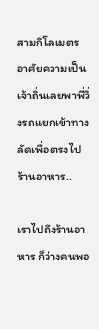สามกิโลเมตร อาศัยความเป็นเจ้าถิ่นเลยพาพี่วิ่งรถแยกเข้าทางลัดเพื่อตรงไปร้านอาหาร..

เราไปถึงร้านอาหาร ก็ว่างคนพอ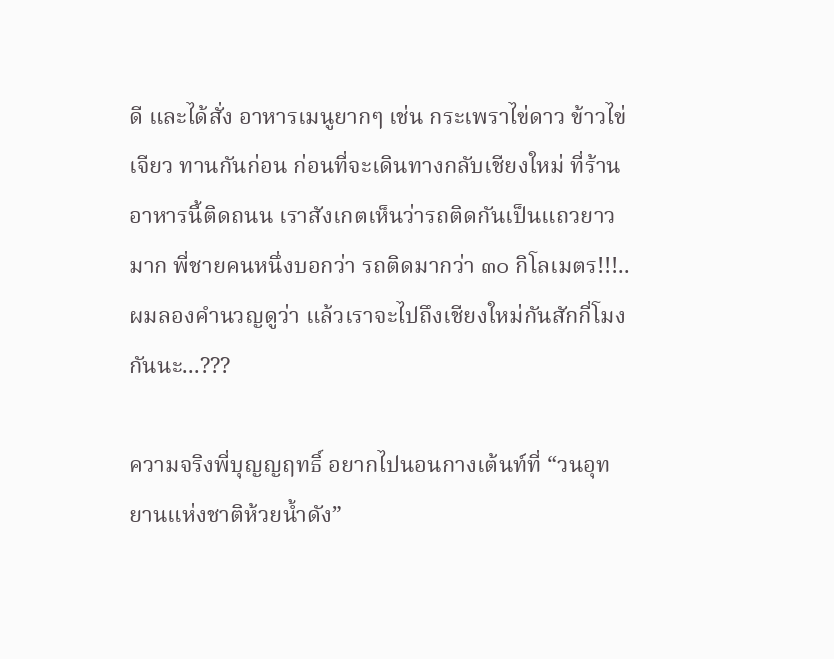ดี และได้สั่ง อาหารเมนูยากๆ เช่น กระเพราไข่ดาว ข้าวไข่เจียว ทานกันก่อน ก่อนที่จะเดินทางกลับเชียงใหม่ ที่ร้านอาหารนี้ติดถนน เราสังเกตเห็นว่ารถติดกันเป็นแถวยาวมาก พี่ชายคนหนึ่งบอกว่า รถติดมากว่า ๓๐ กิโลเมตร!!!..ผมลองคำนวญดูว่า แล้วเราจะไปถึงเชียงใหม่กันสักกี่โมงกันนะ...???

ความจริงพี่บุญญฤทธิ์ อยากไปนอนกางเต้นท์ที่ “วนอุทยานแห่งชาติห้วยน้ำดัง”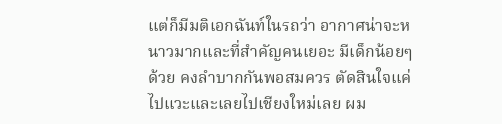แต่ก็มีมติเอกฉันท์ในรถว่า อากาศน่าจะหนาวมากและที่สำคัญคนเยอะ มีเด็กน้อยๆด้วย คงลำบากกันพอสมควร ตัดสินใจแค่ไปแวะและเลยไปเชียงใหม่เลย ผม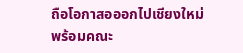ถือโอกาสอออกไปเชียงใหม่พร้อมคณะ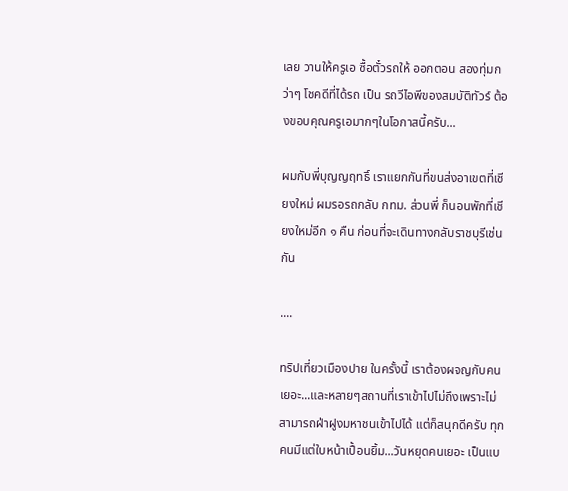เลย วานให้ครูเอ ซื้อตั๋วรถให้ ออกตอน สองทุ่มกว่าๆ โชคดีที่ได้รถ เป็น รถวีไอพีของสมบัติทัวร์ ต้องขอบคุณครูเอมากๆในโอกาสนี้ครับ...

ผมกับพี่บุญญฤทธิ์ เราแยกกันที่ขนส่งอาเขตที่เชียงใหม่ ผมรอรถกลับ กทม. ส่วนพี่ ก็นอนพักที่เชียงใหม่อีก ๑ คืน ก่อนที่จะเดินทางกลับราชบุรีเช่นกัน

....

ทริปเที่ยวเมืองปาย ในครั้งนี้ เราต้องผจญกับคนเยอะ...และหลายๆสถานที่เราเข้าไปไม่ถึงเพราะไม่สามารถฝ่าฝูงมหาชนเข้าไปได้ แต่ก็สนุกดีครับ ทุกคนมีแต่ใบหน้าเปื้อนยิ้ม...วันหยุดคนเยอะ เป็นแบ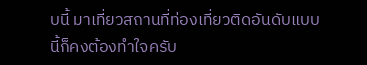บนี้ มาเที่ยวสถานที่ท่องเที่ยวติดอันดับแบบนี้ก็คงต้องทำใจครับ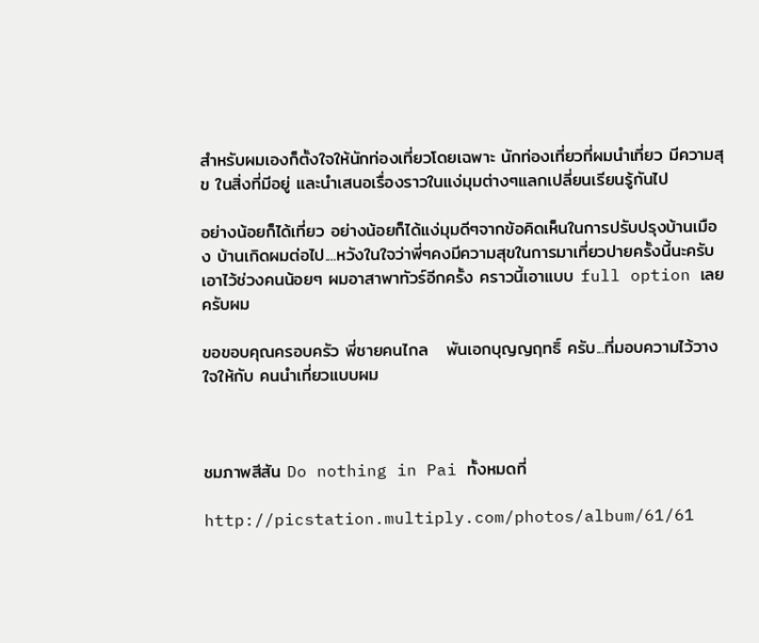สำหรับผมเองก็ตั้งใจให้นักท่องเที่ยวโดยเฉพาะ นักท่องเที่ยวที่ผมนำเที่ยว มีความสุข ในสิ่งที่มีอยู่ และนำเสนอเรื่องราวในแง่มุมต่างๆแลกเปลี่ยนเรียนรู้กันไป

อย่างน้อยก็ได้เที่ยว อย่างน้อยก็ได้แง่มุมดีๆจากข้อคิดเห็นในการปรับปรุงบ้านเมือง บ้านเกิดผมต่อไป....หวังในใจว่าพี่ๆคงมีความสุขในการมาเที่ยวปายครั้งนี้นะครับ เอาไว้ช่วงคนน้อยๆ ผมอาสาพาทัวร์อีกครั้ง คราวนี้เอาแบบ full option เลยครับผม

ขอขอบคุณครอบครัว พี่ชายคนไกล   พันเอกบุญญฤทธิ์ ครับ...ที่มอบความไว้วางใจให้กับ คนนำเที่ยวแบบผม



ชมภาพสีสัน Do nothing in Pai ทั้งหมดที่

http://picstation.multiply.com/photos/album/61/61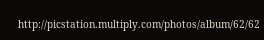http://picstation.multiply.com/photos/album/62/62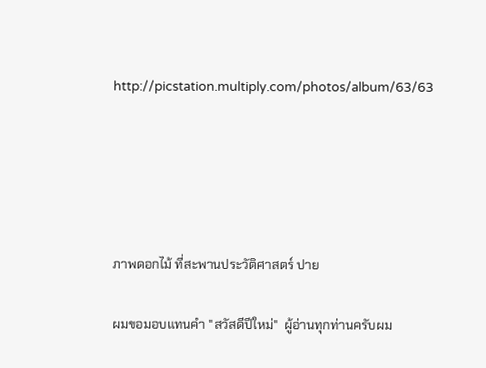http://picstation.multiply.com/photos/album/63/63





ภาพดอกไม้ ที่สะพานประวัติศาสตร์ ปาย

ผมขอมอบแทนคำ "สวัสดีปีใหม่"  ผู้อ่านทุกท่านครับผม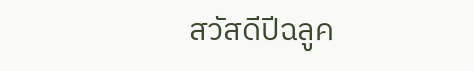สวัสดีปีฉลูค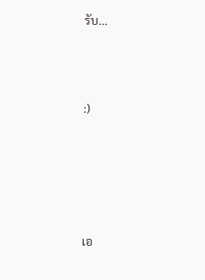รับ...



:)





เอ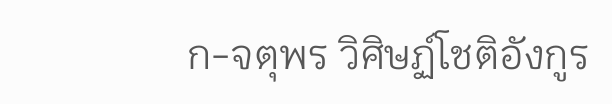ก-จตุพร วิศิษฏ์โชติอังกูร